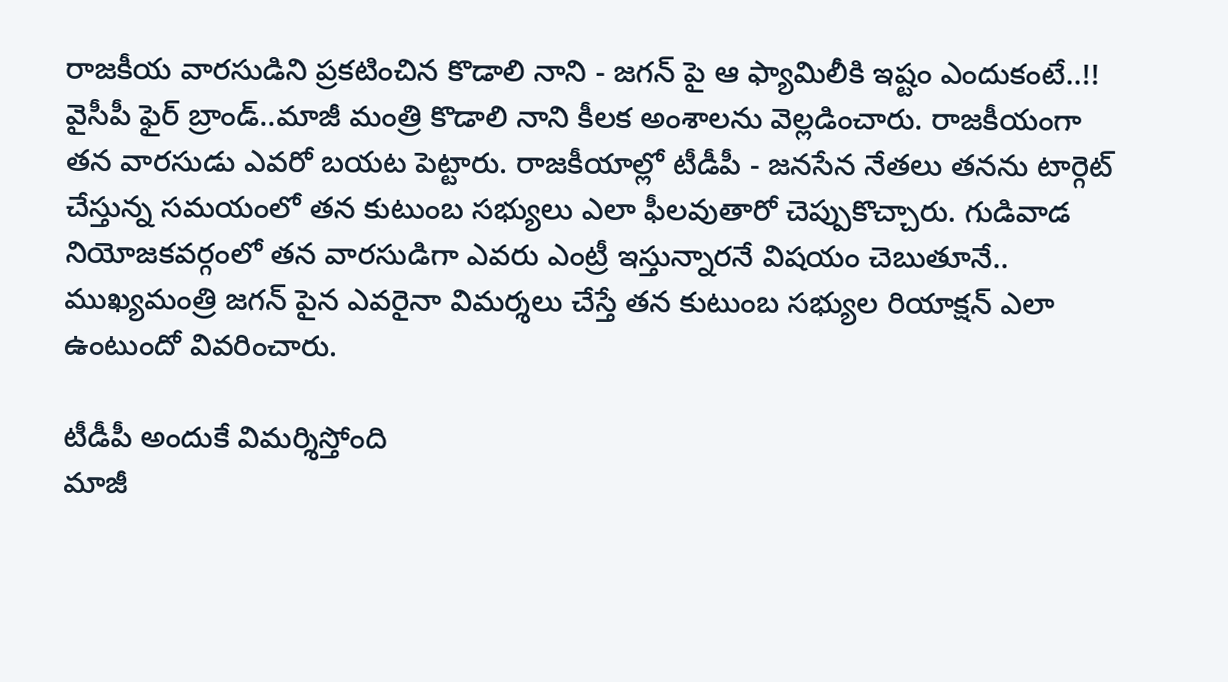రాజకీయ వారసుడిని ప్రకటించిన కొడాలి నాని - జగన్ పై ఆ ఫ్యామిలీకి ఇష్టం ఎందుకంటే..!!
వైసీపీ ఫైర్ బ్రాండ్..మాజీ మంత్రి కొడాలి నాని కీలక అంశాలను వెల్లడించారు. రాజకీయంగా తన వారసుడు ఎవరో బయట పెట్టారు. రాజకీయాల్లో టీడీపీ - జనసేన నేతలు తనను టార్గెట్ చేస్తున్న సమయంలో తన కుటుంబ సభ్యులు ఎలా ఫీలవుతారో చెప్పుకొచ్చారు. గుడివాడ నియోజకవర్గంలో తన వారసుడిగా ఎవరు ఎంట్రీ ఇస్తున్నారనే విషయం చెబుతూనే.. ముఖ్యమంత్రి జగన్ పైన ఎవరైనా విమర్శలు చేస్తే తన కుటుంబ సభ్యుల రియాక్షన్ ఎలా ఉంటుందో వివరించారు.

టీడీపీ అందుకే విమర్శిస్తోంది
మాజీ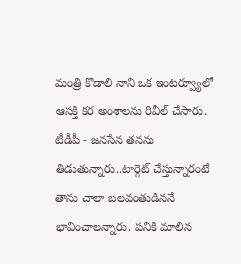మంత్రి కొడాలి నాని ఒక ఇంటర్వ్యూలో ఆసక్తి కర అంశాలను రివీల్ చేసారు. టీడీపీ - జనసేన తనను తిడుతున్నారు..టార్గెట్ చేస్తున్నారంటే తాను చాలా బలవంతుడిననే భావించాలన్నారు. పనికి మాలిన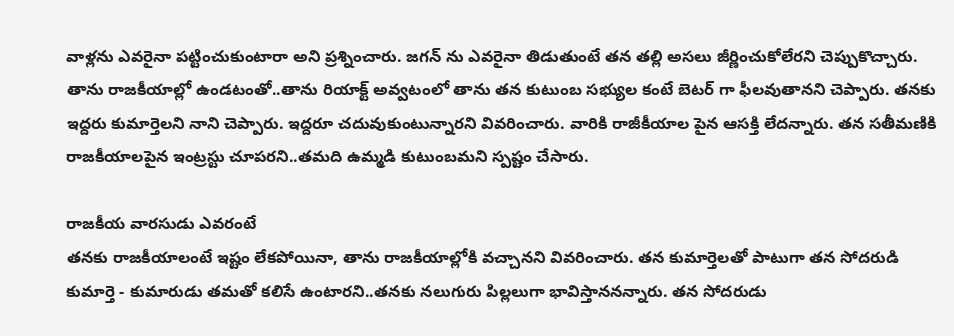వాళ్లను ఎవరైనా పట్టించుకుంటారా అని ప్రశ్నించారు. జగన్ ను ఎవరైనా తిడుతుంటే తన తల్లి అసలు జీర్ణించుకోలేరని చెప్పుకొచ్చారు.
తాను రాజకీయాల్లో ఉండటంతో..తాను రియాక్ట్ అవ్వటంలో తాను తన కుటుంబ సభ్యుల కంటే బెటర్ గా ఫీలవుతానని చెప్పారు. తనకు ఇద్దరు కుమార్తెలని నాని చెప్పారు. ఇద్దరూ చదువుకుంటున్నారని వివరించారు. వారికి రాజీకీయాల పైన ఆసక్తి లేదన్నారు. తన సతీమణికి రాజకీయాలపైన ఇంట్రస్టు చూపరని..తమది ఉమ్మడి కుటుంబమని స్పష్టం చేసారు.

రాజకీయ వారసుడు ఎవరంటే
తనకు రాజకీయాలంటే ఇష్టం లేకపోయినా, తాను రాజకీయాల్లోకి వచ్చానని వివరించారు. తన కుమార్తెలతో పాటుగా తన సోదరుడి కుమార్తె - కుమారుడు తమతో కలిసే ఉంటారని..తనకు నలుగురు పిల్లలుగా భావిస్తాననన్నారు. తన సోదరుడు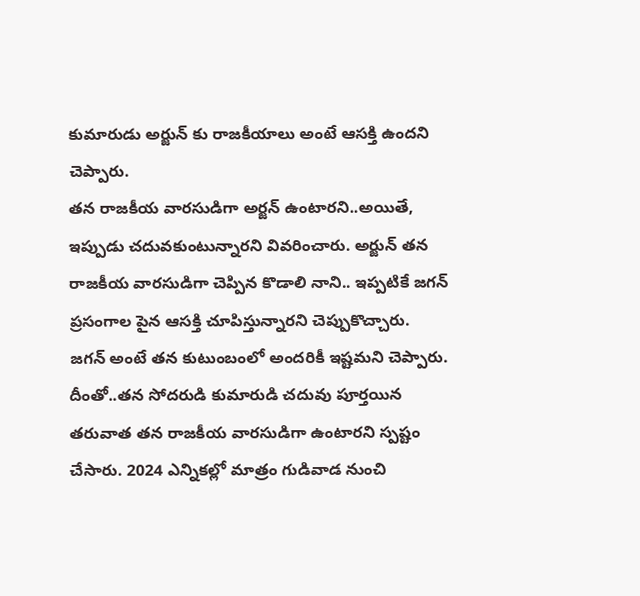కుమారుడు అర్జున్ కు రాజకీయాలు అంటే ఆసక్తి ఉందని చెప్పారు.
తన రాజకీయ వారసుడిగా అర్జన్ ఉంటారని..అయితే, ఇప్పుడు చదువకుంటున్నారని వివరించారు. అర్జున్ తన రాజకీయ వారసుడిగా చెప్పిన కొడాలి నాని.. ఇప్పటికే జగన్ ప్రసంగాల పైన ఆసక్తి చూపిస్తున్నారని చెప్పుకొచ్చారు.
జగన్ అంటే తన కుటుంబంలో అందరికీ ఇష్టమని చెప్పారు. దీంతో..తన సోదరుడి కుమారుడి చదువు పూర్తయిన తరువాత తన రాజకీయ వారసుడిగా ఉంటారని స్పష్టం చేసారు. 2024 ఎన్నికల్లో మాత్రం గుడివాడ నుంచి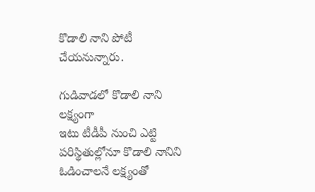కొడాలి నాని పోటీ చేయనున్నారు.

గుడివాడలో కొడాలి నాని లక్ష్యంగా
ఇటు టీడీపీ నుంచి ఎట్టి పరిస్థితుల్లోనూ కొడాలి నానిని ఓడించాలనే లక్ష్యంతో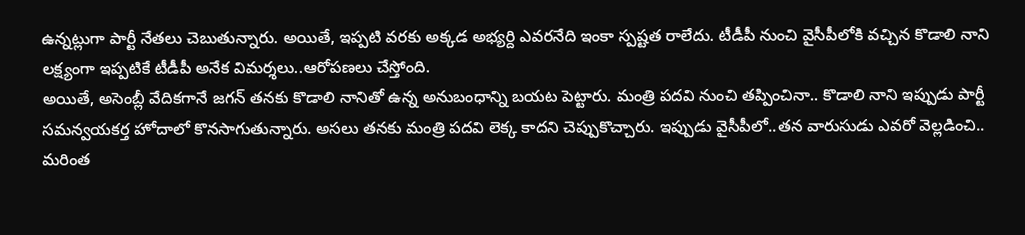ఉన్నట్లుగా పార్టీ నేతలు చెబుతున్నారు. అయితే, ఇప్పటి వరకు అక్కడ అభ్యర్ది ఎవరనేది ఇంకా స్పష్టత రాలేదు. టీడీపీ నుంచి వైసీపీలోకి వచ్చిన కొడాలి నాని లక్ష్యంగా ఇప్పటికే టీడీపీ అనేక విమర్శలు..ఆరోపణలు చేస్తోంది.
అయితే, అసెంబ్లీ వేదికగానే జగన్ తనకు కొడాలి నానితో ఉన్న అనుబంధాన్ని బయట పెట్టారు. మంత్రి పదవి నుంచి తప్పించినా.. కొడాలి నాని ఇప్పుడు పార్టీ సమన్వయకర్త హోదాలో కొనసాగుతున్నారు. అసలు తనకు మంత్రి పదవి లెక్క కాదని చెప్పుకొచ్చారు. ఇప్పుడు వైసీపీలో..తన వారుసుడు ఎవరో వెల్లడించి.. మరింత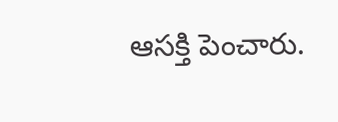ఆసక్తి పెంచారు.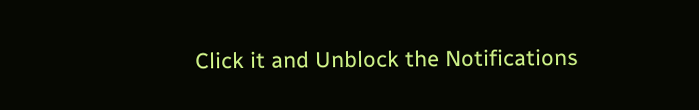Click it and Unblock the Notifications